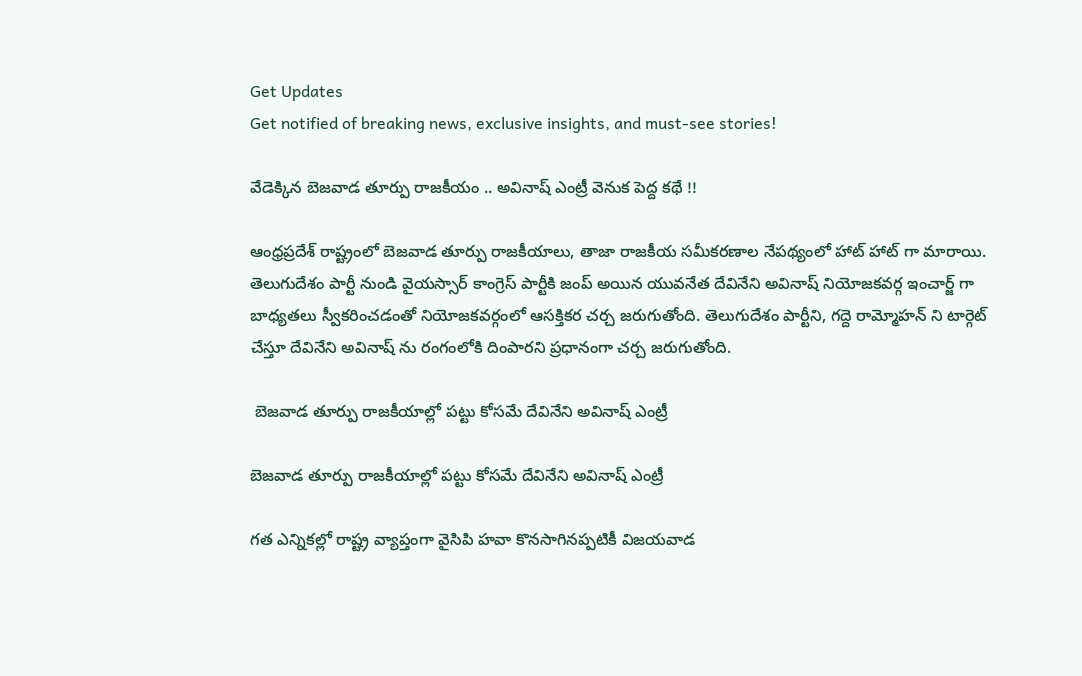Get Updates
Get notified of breaking news, exclusive insights, and must-see stories!

వేడెక్కిన బెజవాడ తూర్పు రాజకీయం .. అవినాష్ ఎంట్రీ వెనుక పెద్ద కథే !!

ఆంధ్రప్రదేశ్ రాష్ట్రంలో బెజవాడ తూర్పు రాజకీయాలు, తాజా రాజకీయ సమీకరణాల నేపథ్యంలో హాట్ హాట్ గా మారాయి. తెలుగుదేశం పార్టీ నుండి వైయస్సార్ కాంగ్రెస్ పార్టీకి జంప్ అయిన యువనేత దేవినేని అవినాష్ నియోజకవర్గ ఇంచార్జ్ గా బాధ్యతలు స్వీకరించడంతో నియోజకవర్గంలో ఆసక్తికర చర్చ జరుగుతోంది. తెలుగుదేశం పార్టీని, గద్దె రామ్మోహన్ ని టార్గెట్ చేస్తూ దేవినేని అవినాష్ ను రంగంలోకి దింపారని ప్రధానంగా చర్చ జరుగుతోంది.

 బెజవాడ తూర్పు రాజకీయాల్లో పట్టు కోసమే దేవినేని అవినాష్ ఎంట్రీ

బెజవాడ తూర్పు రాజకీయాల్లో పట్టు కోసమే దేవినేని అవినాష్ ఎంట్రీ

గత ఎన్నికల్లో రాష్ట్ర వ్యాప్తంగా వైసిపి హవా కొనసాగినప్పటికీ విజయవాడ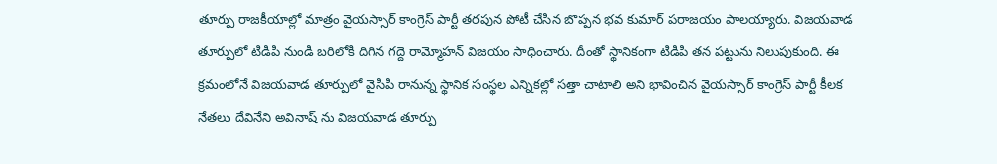తూర్పు రాజకీయాల్లో మాత్రం వైయస్సార్ కాంగ్రెస్ పార్టీ తరపున పోటీ చేసిన బొప్పన భవ కుమార్ పరాజయం పాలయ్యారు. విజయవాడ తూర్పులో టిడిపి నుండి బరిలోకి దిగిన గద్దె రామ్మోహన్ విజయం సాధించారు. దీంతో స్థానికంగా టిడిపి తన పట్టును నిలుపుకుంది. ఈ క్రమంలోనే విజయవాడ తూర్పులో వైసిపి రానున్న స్థానిక సంస్థల ఎన్నికల్లో సత్తా చాటాలి అని భావించిన వైయస్సార్ కాంగ్రెస్ పార్టీ కీలక నేతలు దేవినేని అవినాష్ ను విజయవాడ తూర్పు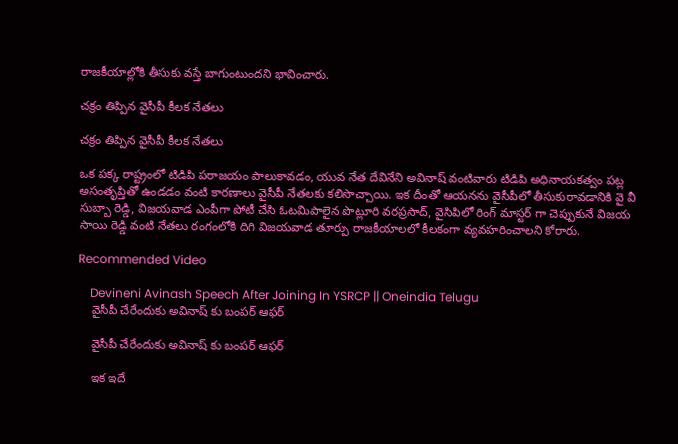రాజకీయాల్లోకి తీసుకు వస్తే బాగుంటుందని భావించారు.

చక్రం తిప్పిన వైసీపీ కీలక నేతలు

చక్రం తిప్పిన వైసీపీ కీలక నేతలు

ఒక పక్క రాష్ట్రంలో టిడిపి పరాజయం పాలుకావడం, యువ నేత దేవినేని అవినాష్ వంటివారు టిడిపి అధినాయకత్వం పట్ల అసంతృప్తితో ఉండడం వంటి కారణాలు వైసీపీ నేతలకు కలిసొచ్చాయి. ఇక దీంతో ఆయనను వైసీపీలో తీసుకురావడానికి వై వీ సుబ్బా రెడ్డి, విజయవాడ ఎంపీగా పోటీ చేసి ఓటమిపాలైన పొట్లూరి వరప్రసాద్, వైసిపిలో రింగ్ మాస్టర్ గా చెప్పుకునే విజయ సాయి రెడ్డి వంటి నేతలు రంగంలోకి దిగి విజయవాడ తూర్పు రాజకీయాలలో కీలకంగా వ్యవహరించాలని కోరారు.

Recommended Video

    Devineni Avinash Speech After Joining In YSRCP || Oneindia Telugu
    వైసీపీ చేరేందుకు అవినాష్ కు బంపర్ ఆఫర్

    వైసీపీ చేరేందుకు అవినాష్ కు బంపర్ ఆఫర్

    ఇక ఇదే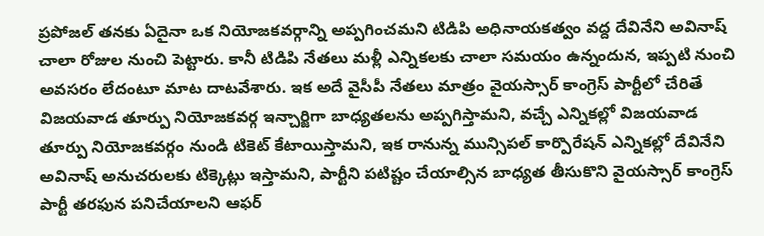ప్రపోజల్ తనకు ఏదైనా ఒక నియోజకవర్గాన్ని అప్పగించమని టిడిపి అధినాయకత్వం వద్ద దేవినేని అవినాష్ చాలా రోజుల నుంచి పెట్టారు. కానీ టిడిపి నేతలు మళ్లీ ఎన్నికలకు చాలా సమయం ఉన్నందున, ఇప్పటి నుంచి అవసరం లేదంటూ మాట దాటవేశారు. ఇక అదే వైసీపీ నేతలు మాత్రం వైయస్సార్ కాంగ్రెస్ పార్టీలో చేరితే విజయవాడ తూర్పు నియోజకవర్గ ఇన్చార్జిగా బాధ్యతలను అప్పగిస్తామని, వచ్చే ఎన్నికల్లో విజయవాడ తూర్పు నియోజకవర్గం నుండి టికెట్ కేటాయిస్తామని, ఇక రానున్న మున్సిపల్ కార్పొరేషన్ ఎన్నికల్లో దేవినేని అవినాష్ అనుచరులకు టిక్కెట్లు ఇస్తామని, పార్టీని పటిష్టం చేయాల్సిన బాధ్యత తీసుకొని వైయస్సార్ కాంగ్రెస్ పార్టీ తరఫున పనిచేయాలని ఆఫర్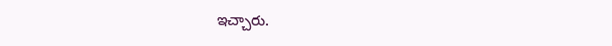ఇచ్చారు.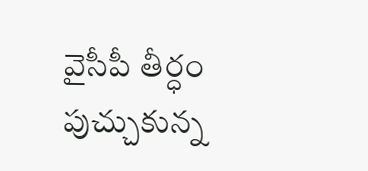వైసీపీ తీర్ధం పుచ్చుకున్న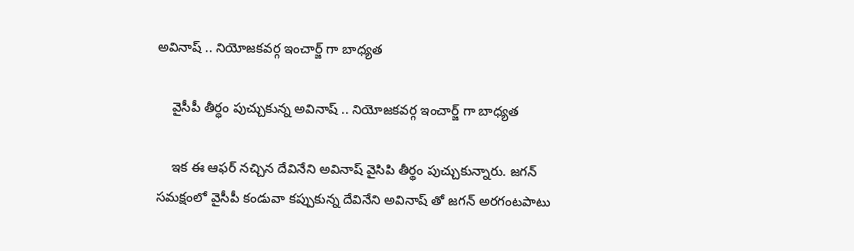అవినాష్ .. నియోజకవర్గ ఇంచార్జ్ గా బాధ్యత

    వైసీపీ తీర్ధం పుచ్చుకున్న అవినాష్ .. నియోజకవర్గ ఇంచార్జ్ గా బాధ్యత

    ఇక ఈ ఆఫర్ నచ్చిన దేవినేని అవినాష్ వైసిపి తీర్థం పుచ్చుకున్నారు. జగన్ సమక్షంలో వైసీపీ కండువా కప్పుకున్న దేవినేని అవినాష్ తో జగన్ అరగంటపాటు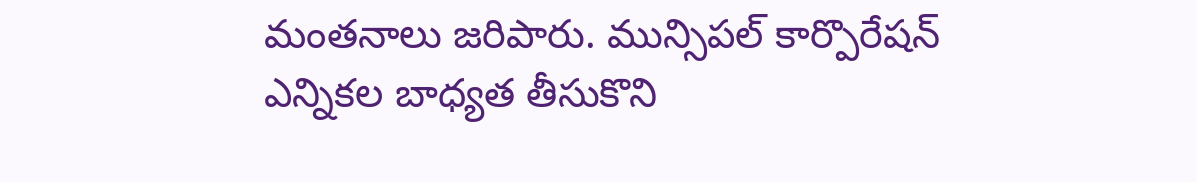మంతనాలు జరిపారు. మున్సిపల్ కార్పొరేషన్ ఎన్నికల బాధ్యత తీసుకొని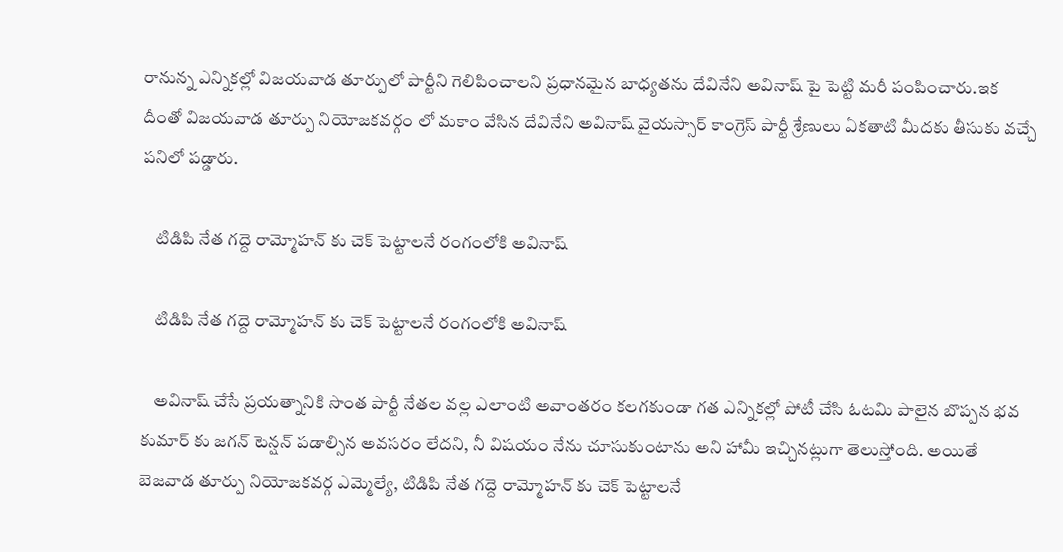రానున్న ఎన్నికల్లో విజయవాడ తూర్పులో పార్టీని గెలిపించాలని ప్రధానమైన బాధ్యతను దేవినేని అవినాష్ పై పెట్టి మరీ పంపించారు.ఇక దీంతో విజయవాడ తూర్పు నియోజకవర్గం లో మకాం వేసిన దేవినేని అవినాష్ వైయస్సార్ కాంగ్రెస్ పార్టీ శ్రేణులు ఏకతాటి మీదకు తీసుకు వచ్చే పనిలో పడ్డారు.

    టిడిపి నేత గద్దె రామ్మోహన్ కు చెక్ పెట్టాలనే రంగంలోకి అవినాష్

    టిడిపి నేత గద్దె రామ్మోహన్ కు చెక్ పెట్టాలనే రంగంలోకి అవినాష్

    అవినాష్ చేసే ప్రయత్నానికి సొంత పార్టీ నేతల వల్ల ఎలాంటి అవాంతరం కలగకుండా గత ఎన్నికల్లో పోటీ చేసి ఓటమి పాలైన బొప్పన భవ కుమార్ కు జగన్ టెన్షన్ పడాల్సిన అవసరం లేదని, నీ విషయం నేను చూసుకుంటాను అని హామీ ఇచ్చినట్లుగా తెలుస్తోంది. అయితే బెజవాడ తూర్పు నియోజకవర్గ ఎమ్మెల్యే, టిడిపి నేత గద్దె రామ్మోహన్ కు చెక్ పెట్టాలనే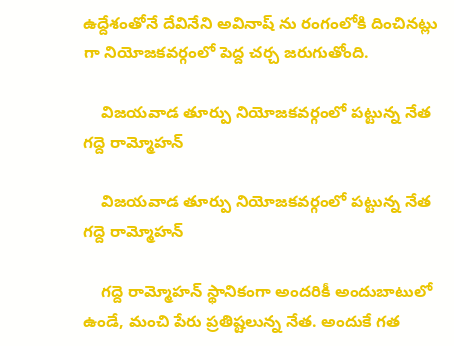ఉద్దేశంతోనే దేవినేని అవినాష్ ను రంగంలోకి దించినట్లు గా నియోజకవర్గంలో పెద్ద చర్చ జరుగుతోంది.

    విజయవాడ తూర్పు నియోజకవర్గంలో పట్టున్న నేత గద్దె రామ్మోహన్

    విజయవాడ తూర్పు నియోజకవర్గంలో పట్టున్న నేత గద్దె రామ్మోహన్

    గద్దె రామ్మోహన్ స్థానికంగా అందరికీ అందుబాటులో ఉండే, మంచి పేరు ప్రతిష్టలున్న నేత. అందుకే గత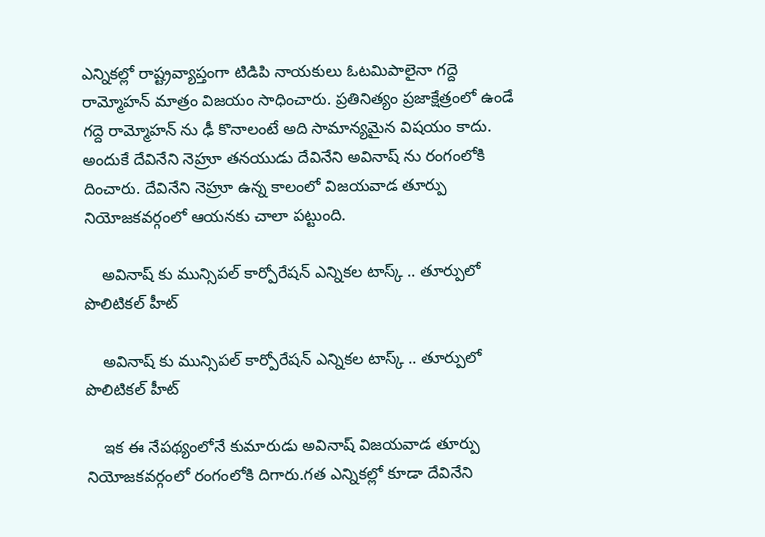ఎన్నికల్లో రాష్ట్రవ్యాప్తంగా టిడిపి నాయకులు ఓటమిపాలైనా గద్దె రామ్మోహన్ మాత్రం విజయం సాధించారు. ప్రతినిత్యం ప్రజాక్షేత్రంలో ఉండే గద్దె రామ్మోహన్ ను ఢీ కొనాలంటే అది సామాన్యమైన విషయం కాదు. అందుకే దేవినేని నెహ్రూ తనయుడు దేవినేని అవినాష్ ను రంగంలోకి దించారు. దేవినేని నెహ్రూ ఉన్న కాలంలో విజయవాడ తూర్పు నియోజకవర్గంలో ఆయనకు చాలా పట్టుంది.

    అవినాష్ కు మున్సిపల్ కార్పోరేషన్ ఎన్నికల టాస్క్ .. తూర్పులో పొలిటికల్ హీట్

    అవినాష్ కు మున్సిపల్ కార్పోరేషన్ ఎన్నికల టాస్క్ .. తూర్పులో పొలిటికల్ హీట్

    ఇక ఈ నేపథ్యంలోనే కుమారుడు అవినాష్ విజయవాడ తూర్పు నియోజకవర్గంలో రంగంలోకి దిగారు.గత ఎన్నికల్లో కూడా దేవినేని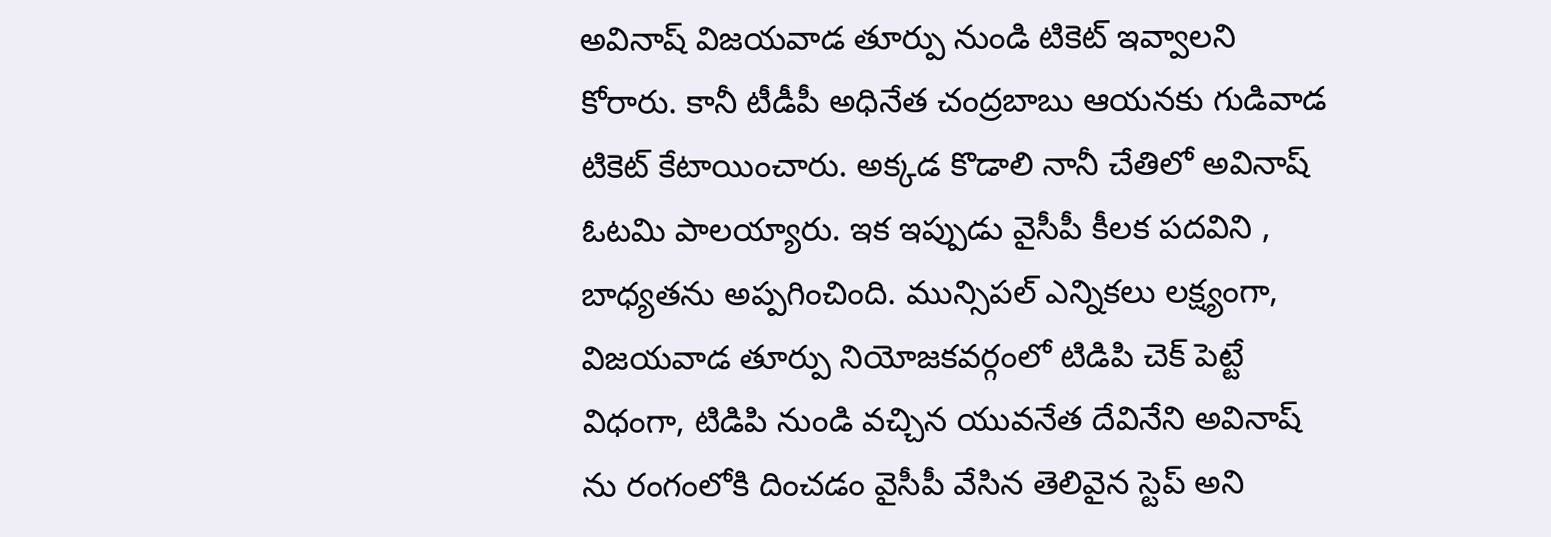అవినాష్ విజయవాడ తూర్పు నుండి టికెట్ ఇవ్వాలని కోరారు. కానీ టీడీపీ అధినేత చంద్రబాబు ఆయనకు గుడివాడ టికెట్ కేటాయించారు. అక్కడ కొడాలి నానీ చేతిలో అవినాష్ ఓటమి పాలయ్యారు. ఇక ఇప్పుడు వైసీపీ కీలక పదవిని , బాధ్యతను అప్పగించింది. మున్సిపల్ ఎన్నికలు లక్ష్యంగా, విజయవాడ తూర్పు నియోజకవర్గంలో టిడిపి చెక్ పెట్టే విధంగా, టిడిపి నుండి వచ్చిన యువనేత దేవినేని అవినాష్ ను రంగంలోకి దించడం వైసీపీ వేసిన తెలివైన స్టెప్ అని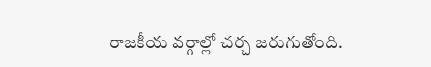రాజకీయ వర్గాల్లో చర్చ జరుగుతోంది.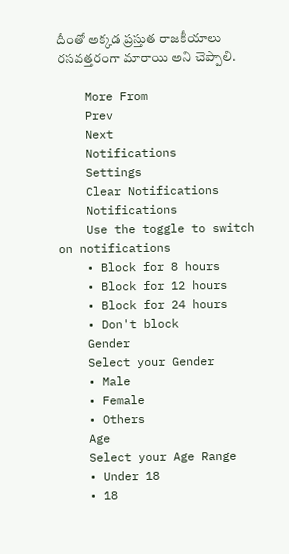దీంతో అక్కడ ప్రస్తుత రాజకీయాలు రసవత్తరంగా మారాయి అని చెప్పాలి.

    More From
    Prev
    Next
    Notifications
    Settings
    Clear Notifications
    Notifications
    Use the toggle to switch on notifications
    • Block for 8 hours
    • Block for 12 hours
    • Block for 24 hours
    • Don't block
    Gender
    Select your Gender
    • Male
    • Female
    • Others
    Age
    Select your Age Range
    • Under 18
    • 18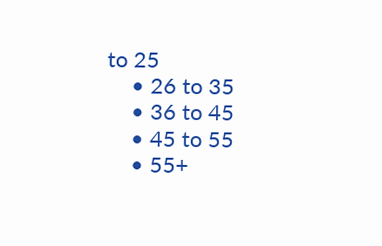to 25
    • 26 to 35
    • 36 to 45
    • 45 to 55
    • 55+